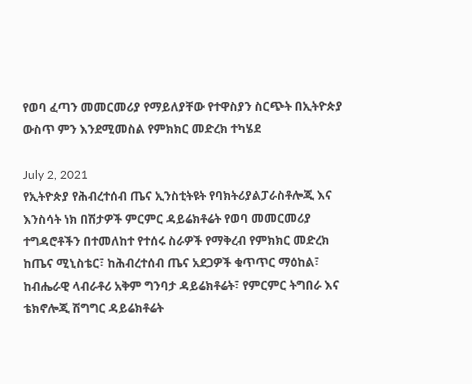የወባ ፈጣን መመርመሪያ የማይለያቸው የተዋስያን ስርጭት በኢትዮጵያ ውስጥ ምን እንደሚመስል የምክክር መድረክ ተካሄደ

July 2, 2021
የኢትዮጵያ የሕብረተሰብ ጤና ኢንስቲትዩት የባክትሪያልፓራስቶሎጂ እና እንስሳት ነክ በሽታዎች ምርምር ዳይሬክቶሬት የወባ መመርመሪያ ተግዳሮቶችን በተመለከተ የተሰሩ ስራዎች የማቅረብ የምክክር መድረክ ከጤና ሚኒስቴር፣ ከሕብረተሰብ ጤና አደጋዎች ቁጥጥር ማዕከል፣ ከብሔራዊ ላብራቶሪ አቅም ግንባታ ዳይሬክቶሬት፣ የምርምር ትግበራ እና ቴክኖሎጂ ሽግግር ዳይሬክቶሬት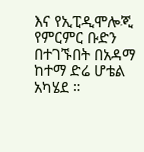እና የኢፒዲሞሎጂ የምርምር ቡድን በተገኙበት በአዳማ ከተማ ድሬ ሆቴል አካሄደ ።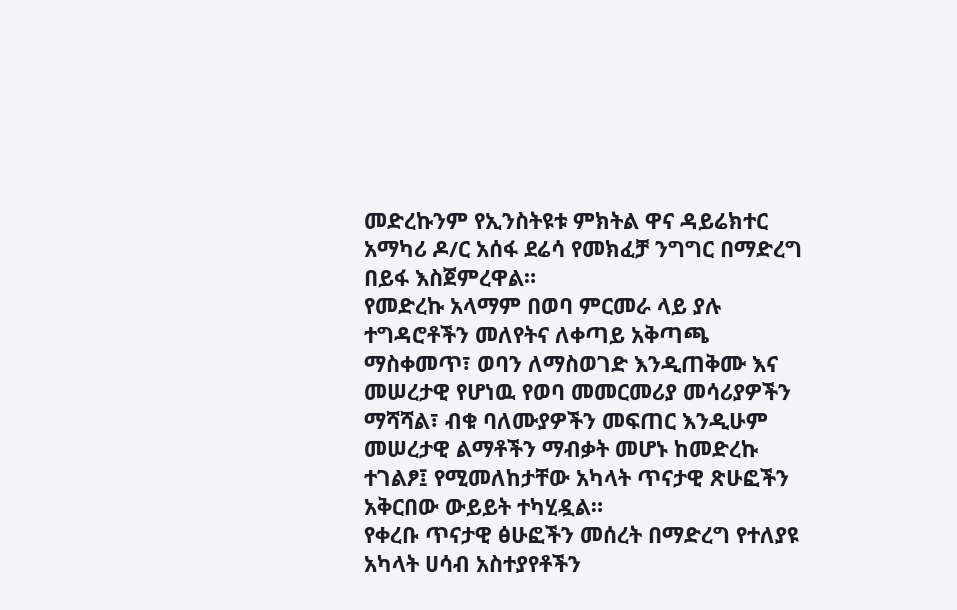መድረኩንም የኢንስትዩቱ ምክትል ዋና ዳይሬክተር አማካሪ ዶ/ር አሰፋ ደሬሳ የመክፈቻ ንግግር በማድረግ በይፋ እስጀምረዋል።
የመድረኩ አላማም በወባ ምርመራ ላይ ያሉ ተግዳሮቶችን መለየትና ለቀጣይ አቅጣጫ ማስቀመጥ፣ ወባን ለማስወገድ እንዲጠቅሙ እና መሠረታዊ የሆነዉ የወባ መመርመሪያ መሳሪያዎችን ማሻሻል፣ ብቁ ባለሙያዎችን መፍጠር እንዲሁም መሠረታዊ ልማቶችን ማብቃት መሆኑ ከመድረኩ ተገልፆ፤ የሚመለከታቸው አካላት ጥናታዊ ጽሁፎችን አቅርበው ውይይት ተካሂዷል።
የቀረቡ ጥናታዊ ፅሁፎችን መሰረት በማድረግ የተለያዩ አካላት ሀሳብ አስተያየቶችን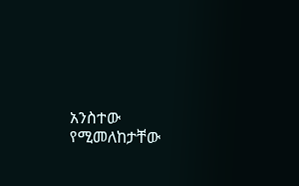አንስተው የሚመለከታቸው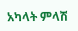አካላት ምላሽ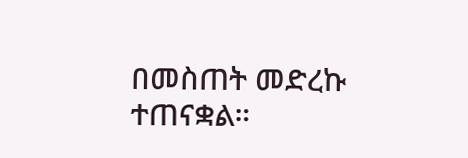በመስጠት መድረኩ ተጠናቋል።